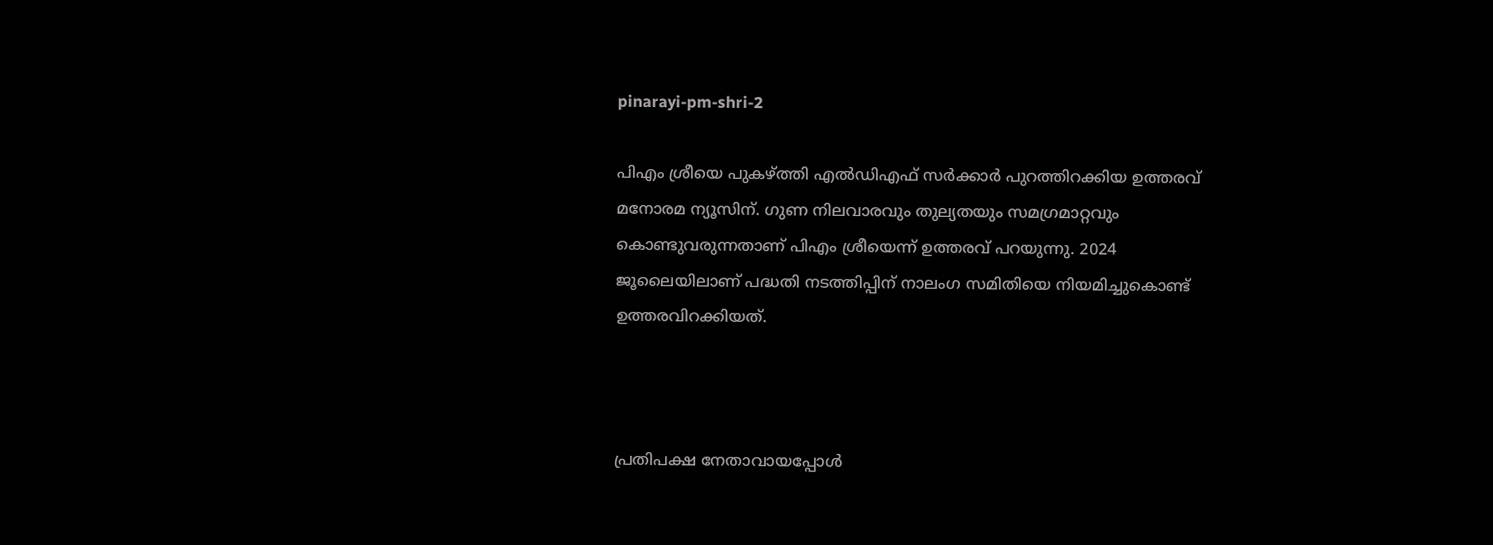pinarayi-pm-shri-2

പിഎം ശ്രീയെ പുകഴ്ത്തി എല്‍ഡിഎഫ് സർക്കാർ പുറത്തിറക്കിയ ഉത്തരവ് മനോരമ ന്യൂസിന്. ഗുണ നിലവാരവും തുല്യതയും സമഗ്രമാറ്റവും കൊണ്ടുവരുന്നതാണ് പിഎം ശ്രീയെന്ന് ഉത്തരവ് പറയുന്നു. 2024 ജൂലൈയിലാണ് പദ്ധതി നടത്തിപ്പിന് നാലംഗ സമിതിയെ നിയമിച്ചുകൊണ്ട് ഉത്തരവിറക്കിയത്.



പ്രതിപക്ഷ നേതാവായപ്പോൾ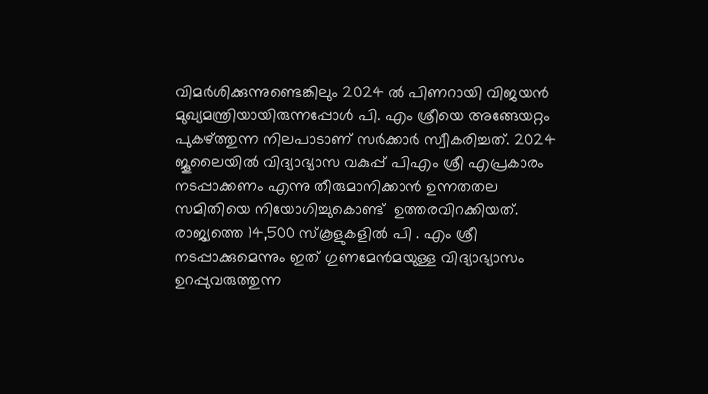വിമര്‍ശിക്കുന്നുണ്ടെങ്കിലും 2024 ൽ പിണറായി വിജയൻ മുഖ്യമന്ത്രിയായിരുന്നപ്പോൾ പി. എം ശ്രീയെ അങ്ങേയറ്റം പുകഴ്ത്തുന്ന നിലപാടാണ് സർക്കാർ സ്വീകരിച്ചത്. 2024 ജൂലൈയിൽ വിദ്യാഭ്യാസ വകുപ്പ് പിഎം ശ്രീ എപ്രകാരം നടപ്പാക്കണം എന്നു തീരുമാനിക്കാൻ ഉന്നതതല സമിതിയെ നിയോഗിച്ചുകൊണ്ട്  ഉത്തരവിറക്കിയത്. രാജ്യത്തെ 14,500 സ്‌കൂളുകളിൽ പി . എം ശ്രീ നടപ്പാക്കുമെന്നും ഇത് ഗുണമേൻമയുള്ള വിദ്യാഭ്യാസം ഉറപ്പുവരുത്തുന്ന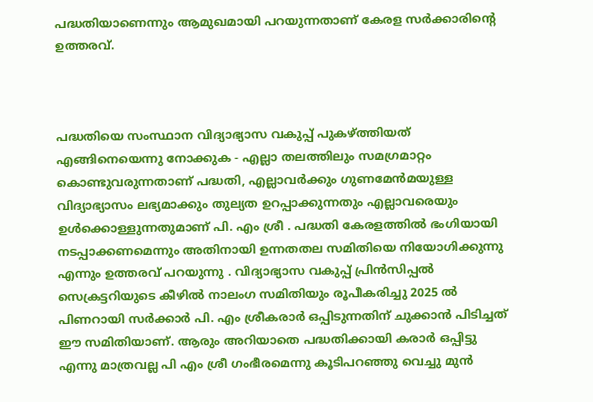പദ്ധതിയാണെന്നും ആമുഖമായി പറയുന്നതാണ് കേരള സർക്കാരിന്റെ ഉത്തരവ്.



പദ്ധതിയെ സംസ്ഥാന വിദ്യാഭ്യാസ വകുപ്പ് പുകഴ്ത്തിയത് എങ്ങിനെയെന്നു നോക്കുക - എല്ലാ തലത്തിലും സമഗ്രമാറ്റം കൊണ്ടുവരുന്നതാണ് പദ്ധതി, എല്ലാവർക്കും ഗുണമേൻമയുള്ള വിദ്യാഭ്യാസം ലഭ്യമാക്കും തുല്യത ഉറപ്പാക്കുന്നതും എല്ലാവരെയും ഉൾക്കൊള്ളുന്നതുമാണ് പി. എം ശ്രീ . പദ്ധതി കേരളത്തിൽ ഭംഗിയായി നടപ്പാക്കണമെന്നും അതിനായി ഉന്നതതല സമിതിയെ നിയോഗിക്കുന്നു എന്നും ഉത്തരവ് പറയുന്നു . വിദ്യാഭ്യാസ വകുപ്പ് പ്രിൻസിപ്പൽ സെക്രട്ടറിയുടെ കീഴിൽ നാലംഗ സമിതിയും രൂപീകരിച്ചു 2025 ൽ പിണറായി സർക്കാർ പി. എം ശ്രീകരാർ ഒപ്പിടുന്നതിന് ചുക്കാൻ പിടിച്ചത് ഈ സമിതിയാണ്. ആരും അറിയാതെ പദ്ധതിക്കായി കരാർ ഒപ്പിട്ടു എന്നു മാത്രവല്ല പി എം ശ്രീ ഗംഭീരമെന്നു കൂടിപറഞ്ഞു വെച്ചു മുൻ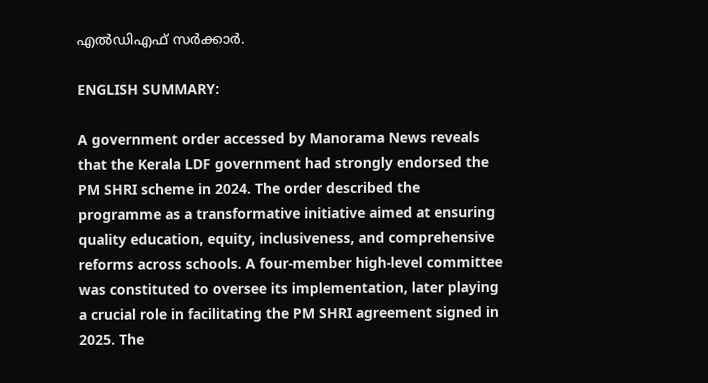എല്‍ഡിഎഫ് സർക്കാർ.

ENGLISH SUMMARY:

A government order accessed by Manorama News reveals that the Kerala LDF government had strongly endorsed the PM SHRI scheme in 2024. The order described the programme as a transformative initiative aimed at ensuring quality education, equity, inclusiveness, and comprehensive reforms across schools. A four-member high-level committee was constituted to oversee its implementation, later playing a crucial role in facilitating the PM SHRI agreement signed in 2025. The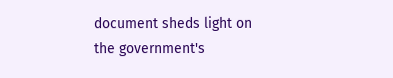document sheds light on the government's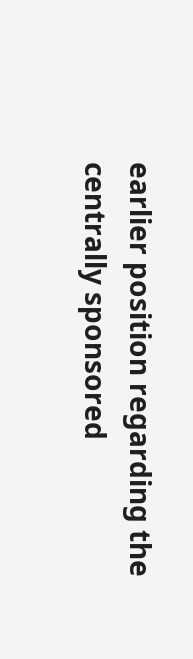earlier position regarding the centrally sponsored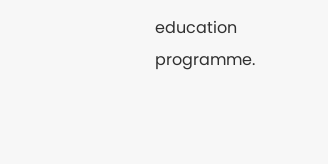education programme.